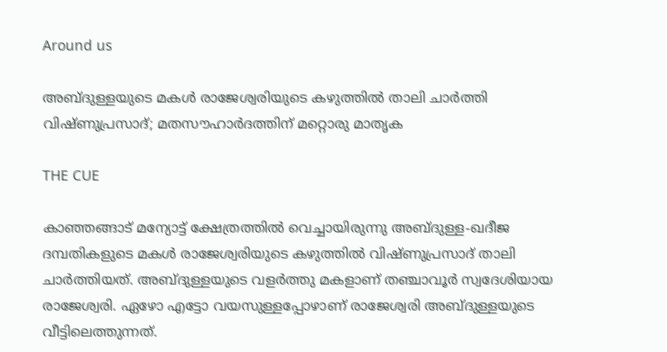Around us

അബ്ദുള്ളയുടെ മകള്‍ രാജേശ്വരിയുടെ കഴുത്തില്‍ താലി ചാര്‍ത്തി വിഷ്ണുപ്രസാദ്; മതസൗഹാര്‍ദത്തിന് മറ്റൊരു മാതൃക

THE CUE

കാഞ്ഞങ്ങാട് മന്യോട്ട് ക്ഷേത്രത്തില്‍ വെച്ചായിരുന്നു അബ്ദുള്ള-ഖദീജ ദമ്പതികളുടെ മകള്‍ രാജേശ്വരിയുടെ കഴുത്തില്‍ വിഷ്ണുപ്രസാദ് താലി ചാര്‍ത്തിയത്. അബ്ദുള്ളയുടെ വളര്‍ത്തു മകളാണ് തഞ്ചാവൂര്‍ സ്വദേശിയായ രാജേശ്വരി. ഏഴോ എട്ടോ വയസുള്ളപ്പോഴാണ് രാജേശ്വരി അബ്ദുള്ളയുടെ വീട്ടിലെത്തുന്നത്.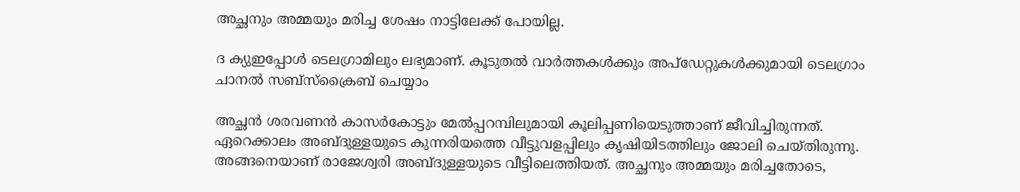അച്ഛനും അമ്മയും മരിച്ച ശേഷം നാട്ടിലേക്ക് പോയില്ല.

ദ ക്യുഇപ്പോള്‍ ടെലഗ്രാമിലും ലഭ്യമാണ്. കൂടുതല്‍ വാര്‍ത്തകള്‍ക്കും അപ്‌ഡേറ്റുകള്‍ക്കുമായി ടെലഗ്രാം ചാനല്‍ സബ്‌സ്‌ക്രൈബ് ചെയ്യാം

അച്ഛന്‍ ശരവണന്‍ കാസര്‍കോട്ടും മേല്‍പ്പറമ്പിലുമായി കൂലിപ്പണിയെടുത്താണ് ജീവിച്ചിരുന്നത്. ഏറെക്കാലം അബ്ദുള്ളയുടെ കുന്നരിയത്തെ വീട്ടുവളപ്പിലും കൃഷിയിടത്തിലും ജോലി ചെയ്തിരുന്നു. അങ്ങനെയാണ് രാജേശ്വരി അബ്ദുള്ളയുടെ വീട്ടിലെത്തിയത്. അച്ഛനും അമ്മയും മരിച്ചതോടെ,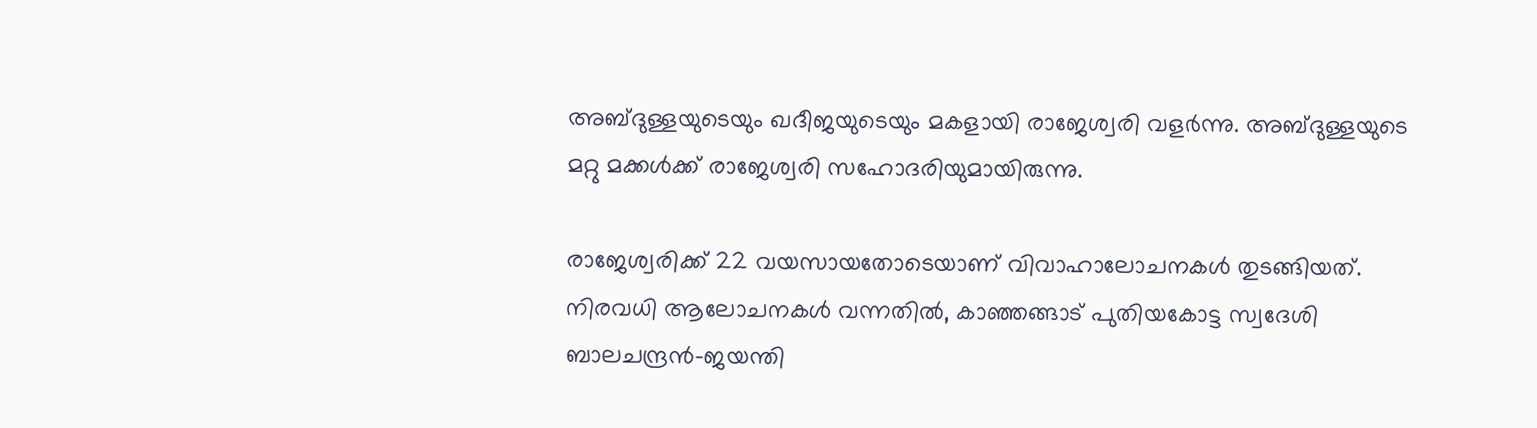അബ്ദുള്ളയുടെയും ഖദീജയുടെയും മകളായി രാജേശ്വരി വളര്‍ന്നു. അബ്ദുള്ളയുടെ മറ്റു മക്കള്‍ക്ക് രാജേശ്വരി സഹോദരിയുമായിരുന്നു.

രാജേശ്വരിക്ക് 22 വയസായതോടെയാണ് വിവാഹാലോചനകള്‍ തുടങ്ങിയത്. നിരവധി ആലോചനകള്‍ വന്നതില്‍, കാഞ്ഞങ്ങാട് പുതിയകോട്ട സ്വദേശി ബാലചന്ദ്രന്‍-ജയന്തി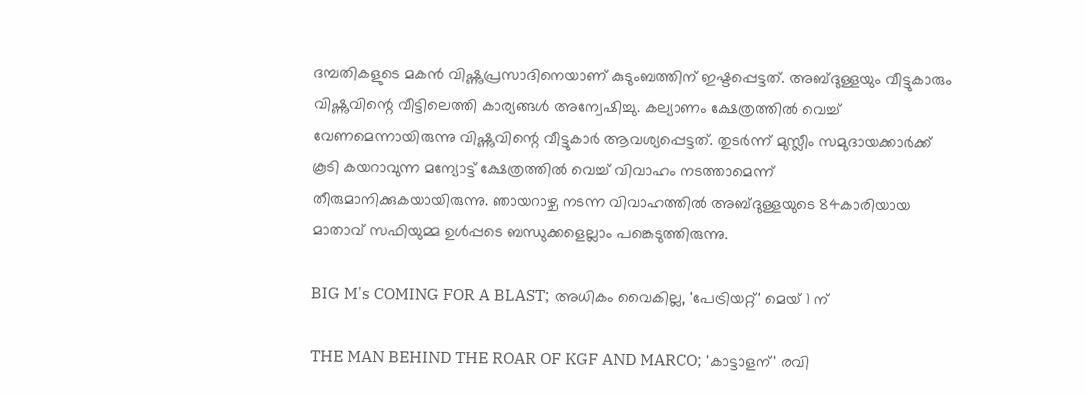ദമ്പതികളുടെ മകന്‍ വിഷ്ണുപ്രസാദിനെയാണ് കുടുംബത്തിന് ഇഷ്ടപ്പെട്ടത്. അബ്ദുള്ളയും വീട്ടുകാരും വിഷ്ണുവിന്റെ വീട്ടിലെത്തി കാര്യങ്ങള്‍ അന്വേഷിച്ചു. കല്യാണം ക്ഷേത്രത്തില്‍ വെച്ച് വേണമെന്നായിരുന്നു വിഷ്ണുവിന്റെ വീട്ടുകാര്‍ ആവശ്യപ്പെട്ടത്. തുടര്‍ന്ന് മുസ്ലീം സമുദായക്കാര്‍ക്ക് കൂടി കയറാവുന്ന മന്യോട്ട് ക്ഷേത്രത്തില്‍ വെച്ച് വിവാഹം നടത്താമെന്ന് തീരുമാനിക്കുകയായിരുന്നു. ഞായറാഴ്ച നടന്ന വിവാഹത്തില്‍ അബ്ദുള്ളയുടെ 84കാരിയായ മാതാവ് സഫിയുമ്മ ഉള്‍പ്പടെ ബന്ധുക്കളെല്ലാം പങ്കെടുത്തിരുന്നു.

BIG M's COMING FOR A BLAST; അധികം വൈകില്ല, 'പേട്രിയറ്റ്' മെയ് 1 ന്

THE MAN BEHIND THE ROAR OF KGF AND MARCO; 'കാട്ടാളന്' രവി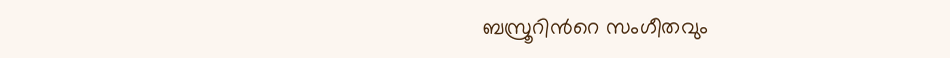ബസ്രൂറിന്‍റെ സംഗീതവും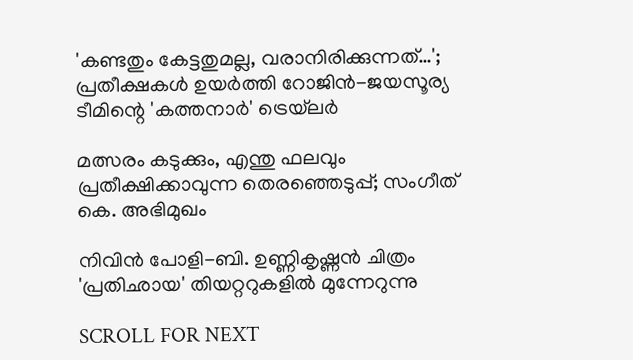'കണ്ടതും കേട്ടതുമല്ല, വരാനിരിക്കുന്നത്…'; പ്രതീക്ഷകൾ ഉയർത്തി റോജിൻ-ജയസൂര്യ ടീമിന്റെ 'കത്തനാർ' ട്രെയ്‌ലർ

മത്സരം കടുക്കും, എന്തു ഫലവും പ്രതീക്ഷിക്കാവുന്ന തെരഞ്ഞെടുപ്പ്; സംഗീത് കെ. അഭിമുഖം

നിവിൻ പോളി-ബി. ഉണ്ണികൃഷ്ണൻ ചിത്രം 'പ്രതിഛായ' തിയറ്ററുകളിൽ മുന്നേറുന്നു

SCROLL FOR NEXT